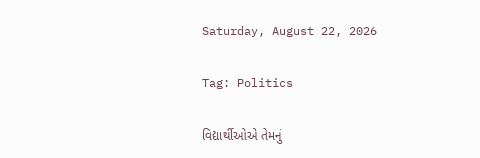Saturday, August 22, 2026

Tag: Politics

વિદ્યાર્થીઓએ તેમનું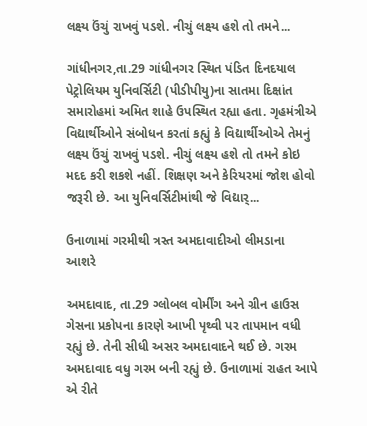લક્ષ્ય ઉંચું રાખવું પડશે. નીચું લક્ષ્ય હશે તો તમને...

ગાંધીનગર,તા.29 ગાંધીનગર સ્થિત પંડિત દિનદયાલ પેટ્રોલિયમ યુનિવર્સિટી (પીડીપીયુ)ના સાતમા દિક્ષાંત સમારોહમાં અમિત શાહે ઉપસ્થિત રહ્યા હતા. ગૃહમંત્રીએ  વિદ્યાર્થીઓને સંબોધન કરતાં કહ્યું કે વિદ્યાર્થીઓએ તેમનું લક્ષ્ય ઉંચું રાખવું પડશે. નીચું લક્ષ્ય હશે તો તમને કોઇ મદદ કરી શકશે નહીં. શિક્ષણ અને કેરિયરમાં જોશ હોવો જરૂરી છે. આ યુનિવર્સિટીમાંથી જે વિદ્યાર્...

ઉનાળામાં ગરમીથી ત્રસ્ત અમદાવાદીઓ લીમડાના આશરે

અમદાવાદ, તા.29 ગ્લોબલ વોર્મીંગ અને ગ્રીન હાઉસ ગેસના પ્રકોપના કારણે આખી પૃથ્વી પર તાપમાન વધી રહ્યું છે. તેની સીધી અસર અમદાવાદને થઈ છે. ગરમ અમદાવાદ વધુ ગરમ બની રહ્યું છે. ઉનાળામાં રાહત આપે એ રીતે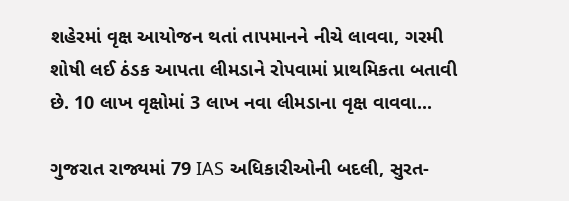શહેરમાં વૃક્ષ આયોજન થતાં તાપમાનને નીચે લાવવા, ગરમી શોષી લઈ ઠંડક આપતા લીમડાને રોપવામાં પ્રાથમિકતા બતાવી છે. 10 લાખ વૃક્ષોમાં 3 લાખ નવા લીમડાના વૃક્ષ વાવવા...

ગુજરાત રાજ્યમાં 79 IAS અધિકારીઓની બદલી, સુરત-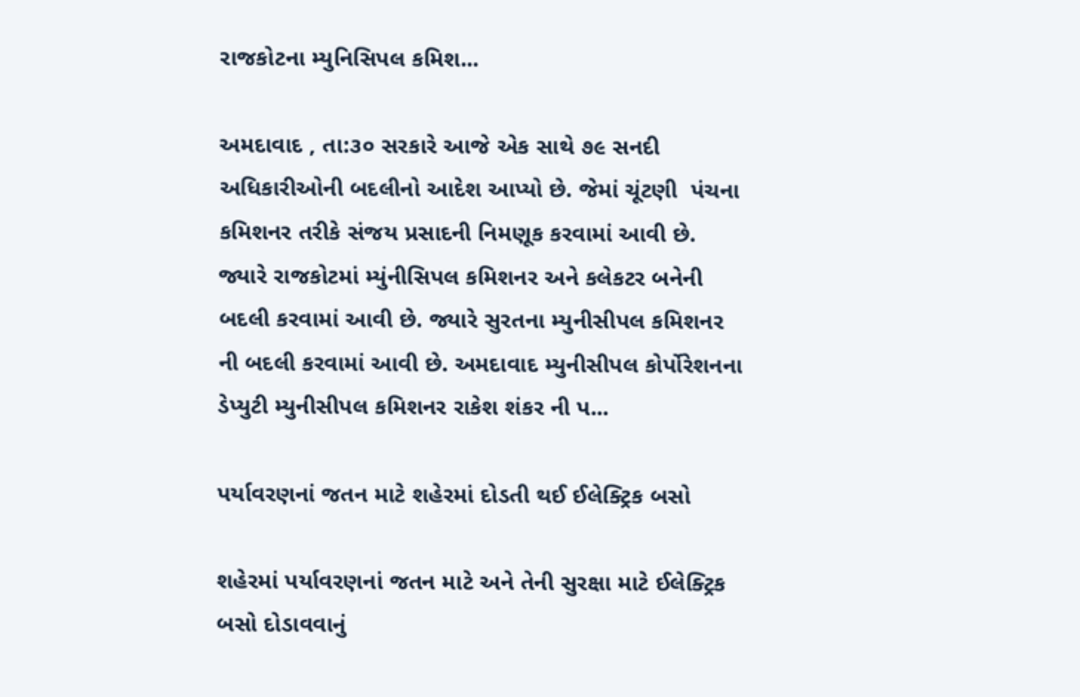રાજકોટના મ્યુનિસિપલ કમિશ...

અમદાવાદ , તા:૩૦ સરકારે આજે એક સાથે ૭૯ સનદી અધિકારીઓની બદલીનો આદેશ આપ્યો છે. જેમાં ચૂંટણી  પંચના કમિશનર તરીકે સંજય પ્રસાદની નિમણૂક કરવામાં આવી છે. જ્યારે રાજકોટમાં મ્યુંનીસિપલ કમિશનર અને કલેકટર બનેની બદલી કરવામાં આવી છે. જ્યારે સુરતના મ્યુનીસીપલ કમિશનર ની બદલી કરવામાં આવી છે. અમદાવાદ મ્યુનીસીપલ કોર્પોરેશનના ડેપ્યુટી મ્યુનીસીપલ કમિશનર રાકેશ શંકર ની પ...

પર્યાવરણનાં જતન માટે શહેરમાં દોડતી થઈ ઈલેક્ટ્રિક બસો

શહેરમાં પર્યાવરણનાં જતન માટે અને તેની સુરક્ષા માટે ઈલેક્ટ્રિક બસો દોડાવવાનું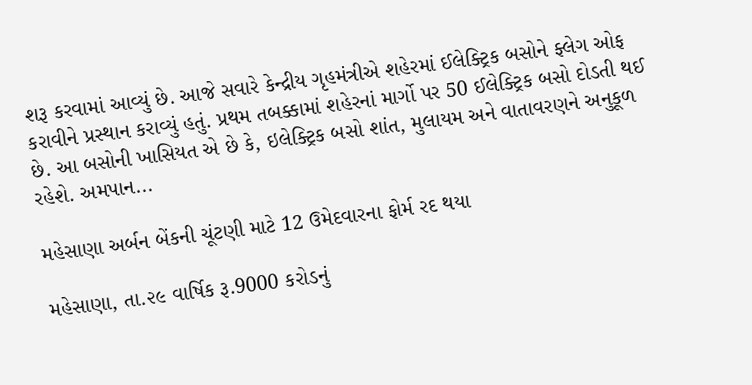શરૂ કરવામાં આવ્યું છે. આજે સવારે કેન્દ્રીય ગૃહમંત્રીએ શહેરમાં ઈલેક્ટ્રિક બસોને ફ્લેગ ઓફ કરાવીને પ્રસ્થાન કરાવ્યું હતું. પ્રથમ તબક્કામાં શહેરનાં માર્ગો પર 50 ઈલેક્ટ્રિક બસો દોડતી થઈ છે. આ બસોની ખાસિયત એ છે કે, ઇલેક્ટ્રિક બસો શાંત, મુલાયમ અને વાતાવરણને અનુકૂળ રહેશે. અમપાન...

મહેસાણા અર્બન બેંકની ચૂંટણી માટે 12 ઉમેદવારના ફોર્મ રદ થયા

મહેસાણા, તા.૨૯ વાર્ષિક રૂ.9000 કરોડનું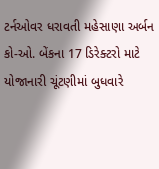ટર્નઓવર ધરાવતી મહેસાણા અર્બન કો-ઓ. બેંકના 17 ડિરેક્ટરો માટે યોજાનારી ચૂંટણીમાં બુધવારે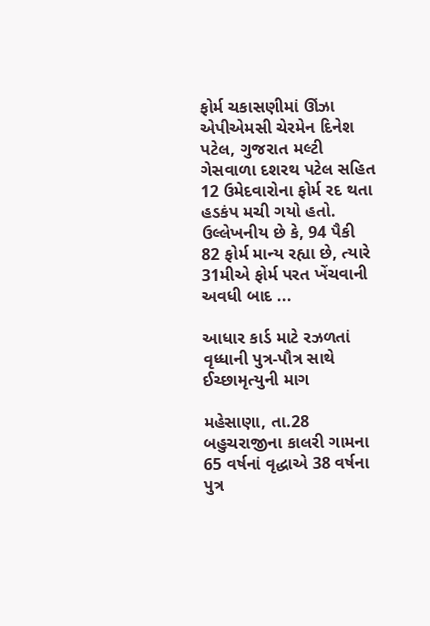ફોર્મ ચકાસણીમાં ઊંઝા એપીએમસી ચેરમેન દિનેશ પટેલ, ગુજરાત મલ્ટી ગેસવાળા દશરથ પટેલ સહિત 12 ઉમેદવારોના ફોર્મ રદ થતા હડકંપ મચી ગયો હતો. ઉલ્લેખનીય છે કે, 94 પૈકી 82 ફોર્મ માન્ય રહ્યા છે, ત્યારે 31મીએ ફોર્મ પરત ખેંચવાની અવધી બાદ ...

આધાર કાર્ડ માટે રઝળતાં વૃધ્ધાની પુત્ર-પૌત્ર સાથે ઈચ્છામૃત્યુની માગ

મહેસાણા, તા.28 બહુચરાજીના કાલરી ગામના 65 વર્ષનાં વૃદ્ધાએ 38 વર્ષના પુત્ર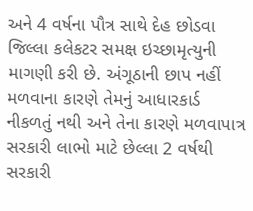અને 4 વર્ષના પૌત્ર સાથે દેહ છોડવા જિલ્લા કલેકટર સમક્ષ ઇચ્છામૃત્યુની માગણી કરી છે. અંગૂઠાની છાપ નહીં મળવાના કારણે તેમનું આધારકાર્ડ નીકળતું નથી અને તેના કારણે મળવાપાત્ર સરકારી લાભો માટે છેલ્લા 2 વર્ષથી સરકારી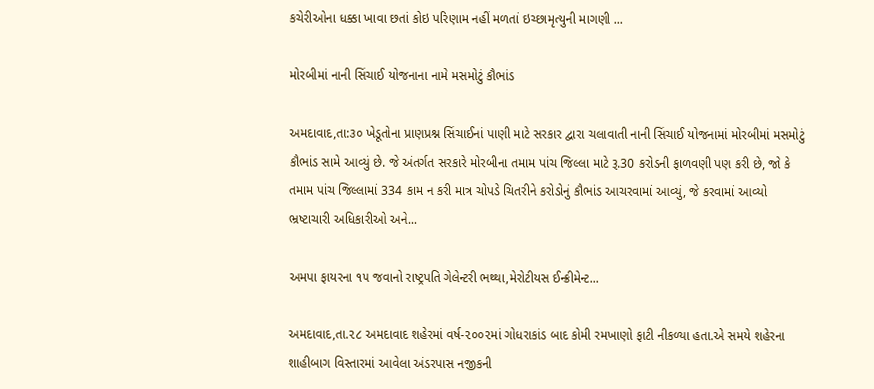કચેરીઓના ધક્કા ખાવા છતાં કોઇ પરિણામ નહીં મળતાં ઇચ્છામૃત્યુની માગણી ...

મોરબીમાં નાની સિંચાઈ યોજનાના નામે મસમોટું કૌભાંડ

અમદાવાદ,તા:૩૦ ખેડૂતોના પ્રાણપ્રશ્ન સિંચાઈનાં પાણી માટે સરકાર દ્વારા ચલાવાતી નાની સિંચાઈ યોજનામાં મોરબીમાં મસમોટું કૌભાંડ સામે આવ્યું છે. જે અંતર્ગત સરકારે મોરબીના તમામ પાંચ જિલ્લા માટે રૂ.30 કરોડની ફાળવણી પણ કરી છે, જો કે તમામ પાંચ જિલ્લામાં 334 કામ ન કરી માત્ર ચોપડે ચિતરીને કરોડોનું કૌભાંડ આચરવામાં આવ્યું, જે કરવામાં આવ્યો ભ્રષ્ટાચારી અધિકારીઓ અને...

અમપા ફાયરના ૧૫ જવાનો રાષ્ટ્રપતિ ગેલેન્ટરી ભથ્થા,મેરોટીયસ ઈન્ક્રીમેન્ટ...

અમદાવાદ,તા.૨૮ અમદાવાદ શહેરમાં વર્ષ-૨૦૦૨માં ગોધરાકાંડ બાદ કોમી રમખાણો ફાટી નીકળ્યા હતા.એ સમયે શહેરના શાહીબાગ વિસ્તારમાં આવેલા અંડરપાસ નજીકની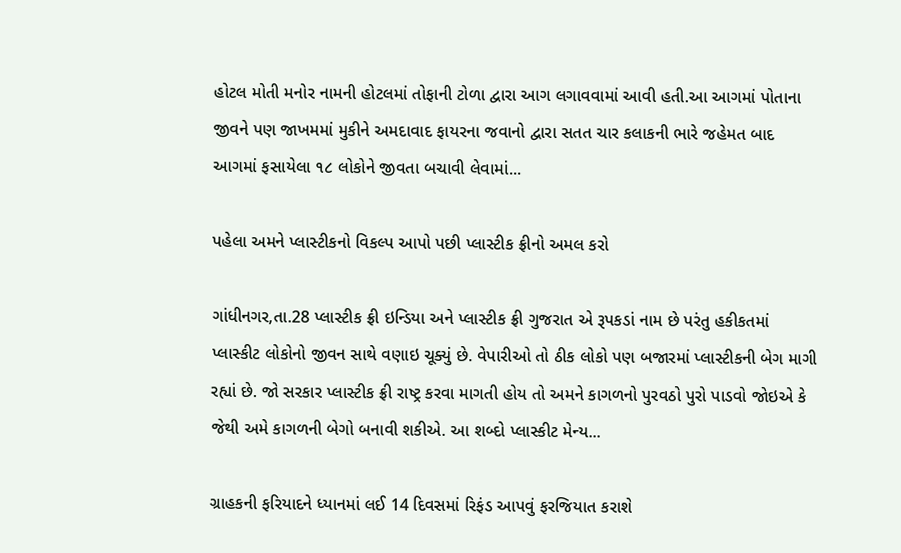હોટલ મોતી મનોર નામની હોટલમાં તોફાની ટોળા દ્વારા આગ લગાવવામાં આવી હતી.આ આગમાં પોતાના જીવને પણ જાખમમાં મુકીને અમદાવાદ ફાયરના જવાનો દ્વારા સતત ચાર કલાકની ભારે જહેમત બાદ આગમાં ફસાયેલા ૧૮ લોકોને જીવતા બચાવી લેવામાં...

પહેલા અમને પ્લાસ્ટીકનો વિકલ્પ આપો પછી પ્લાસ્ટીક ફ્રીનો અમલ કરો

ગાંધીનગર,તા.28 પ્લાસ્ટીક ફ્રી ઇન્ડિયા અને પ્લાસ્ટીક ફ્રી ગુજરાત એ રૂપકડાં નામ છે પરંતુ હકીકતમાં પ્લાસ્કીટ લોકોનો જીવન સાથે વણાઇ ચૂક્યું છે. વેપારીઓ તો ઠીક લોકો પણ બજારમાં પ્લાસ્ટીકની બેગ માગી રહ્યાં છે. જો સરકાર પ્લાસ્ટીક ફ્રી રાષ્ટ્ર કરવા માગતી હોય તો અમને કાગળનો પુરવઠો પુરો પાડવો જોઇએ કે જેથી અમે કાગળની બેગો બનાવી શકીએ. આ શબ્દો પ્લાસ્કીટ મેન્ય...

ગ્રાહકની ફરિયાદને ધ્યાનમાં લઈ 14 દિવસમાં રિફંડ આપવું ફરજિયાત કરાશે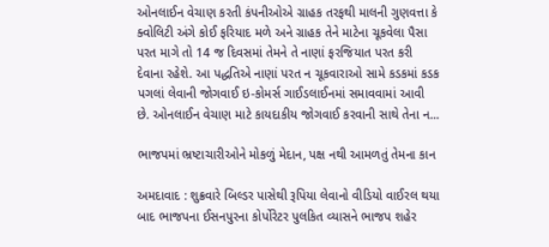ઓનલાઈન વેચાણ કરતી કંપનીઓએ ગ્રાહક તરફથી માલની ગુણવત્તા કે ક્વોલિટી અંગે કોઈ ફરિયાદ મળે અને ગ્રાહક તેને માટેના ચૂકવેલા પૈસા પરત માગે તો 14 જ દિવસમાં તેમને તે નાણાં ફરજિયાત પરત કરી દેવાના રહેશે. આ પદ્ધતિએ નાણાં પરત ન ચૂકવારાઓ સામે કડકમાં કડક પગલાં લેવાની જોગવાઈ ઇ-કોમર્સ ગાઈડલાઈનમાં સમાવવામાં આવી છે. ઓનલાઈન વેચાણ માટે કાયદાકીય જોગવાઈ કરવાની સાથે તેના ન...

ભાજપમાં ભ્રષ્ટાચારીઓને મોકળું મેદાન, પક્ષ નથી આમળતું તેમના કાન

અમદાવાદ : શુક્રવારે બિલ્ડર પાસેથી રૂપિયા લેવાનો વીડિયો વાઈરલ થયા બાદ ભાજપના ઈસનપુરના કોર્પોરેટર પુલકિત વ્યાસને ભાજપ શહેર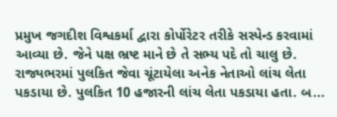પ્રમુખ જગદીશ વિશ્વકર્મા દ્વારા કોર્પોરેટર તરીકે સસ્પેન્ડ કરવામાં આવ્યા છે. જેને પક્ષ ભ્રષ્ટ માને છે તે સભ્ય પદે તો ચાલુ છે. રાજ્યભરમાં પુલકિત જેવા ચૂંટાયેલા અનેક નેતાઓ લાંચ લેતા પકડાયા છે. પુલકિત 10 હજારની લાંચ લેતા પકડાયા હતા. બ...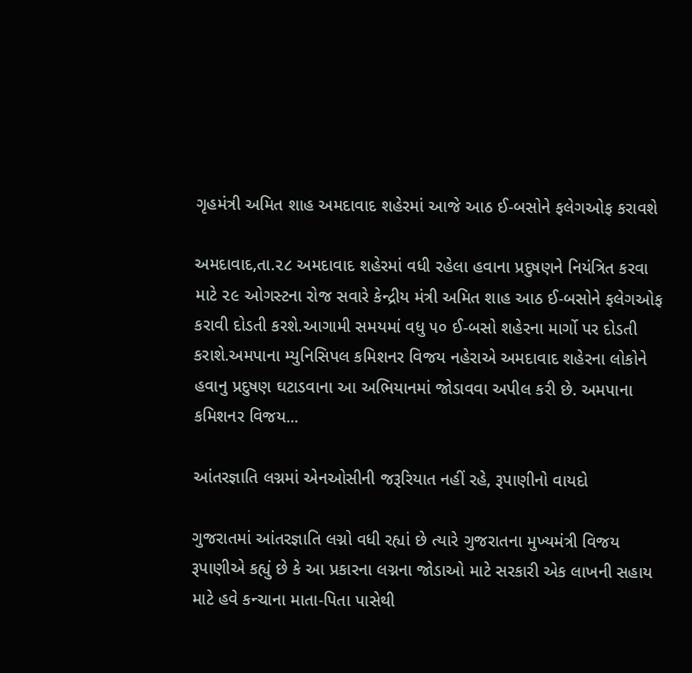ગૃહમંત્રી અમિત શાહ અમદાવાદ શહેરમાં આજે આઠ ઈ-બસોને ફલેગઓફ કરાવશે

અમદાવાદ,તા.૨૮ અમદાવાદ શહેરમાં વધી રહેલા હવાના પ્રદુષણને નિયંત્રિત કરવા માટે ૨૯ ઓગસ્ટના રોજ સવારે કેન્દ્રીય મંત્રી અમિત શાહ આઠ ઈ-બસોને ફલેગઓફ કરાવી દોડતી કરશે.આગામી સમયમાં વધુ ૫૦ ઈ-બસો શહેરના માર્ગો પર દોડતી કરાશે.અમપાના મ્યુનિસિપલ કમિશનર વિજય નહેરાએ અમદાવાદ શહેરના લોકોને હવાનુ પ્રદુષણ ઘટાડવાના આ અભિયાનમાં જોડાવવા અપીલ કરી છે. અમપાના કમિશનર વિજય...

આંતરજ્ઞાતિ લગ્નમાં એનઓસીની જરૂરિયાત નહીં રહે, રૂપાણીનો વાયદો

ગુજરાતમાં આંતરજ્ઞાતિ લગ્નો વધી રહ્યાં છે ત્યારે ગુજરાતના મુખ્યમંત્રી વિજય રૂપાણીએ કહ્યું છે કે આ પ્રકારના લગ્નના જોડાઓ માટે સરકારી એક લાખની સહાય માટે હવે કન્ચાના માતા-પિતા પાસેથી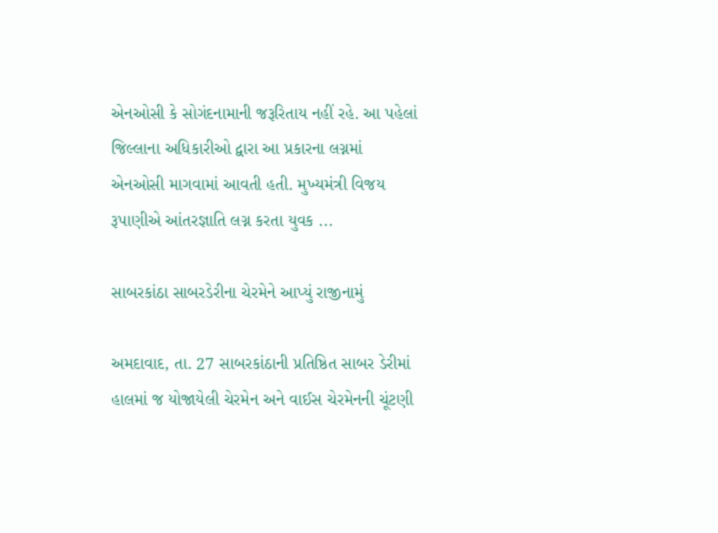એનઓસી કે સોગંદનામાની જરૂરિતાય નહીં રહે. આ પહેલાં જિલ્લાના અધિકારીઓ દ્વારા આ પ્રકારના લગ્નમાં એનઓસી માગવામાં આવતી હતી. મુખ્યમંત્રી વિજય રૂપાણીએ આંતરજ્ઞાતિ લગ્ન કરતા યુવક ...

સાબરકાંઠા સાબરડેરીના ચેરમેને આપ્યું રાજીનામું

અમદાવાદ, તા. 27 સાબરકાંઠાની પ્રતિષ્ઠિત સાબર ડેરીમાં હાલમાં જ યોજાયેલી ચેરમેન અને વાઈસ ચેરમેનની ચૂંટણી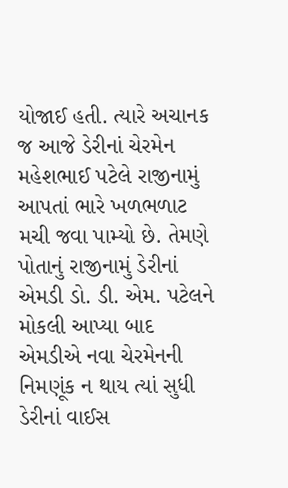યોજાઈ હતી. ત્યારે અચાનક જ આજે ડેરીનાં ચેરમેન મહેશભાઈ પટેલે રાજીનામું આપતાં ભારે ખળભળાટ મચી જવા પામ્યો છે. તેમણે પોતાનું રાજીનામું ડેરીનાં એમડી ડો. ડી. એમ. પટેલને મોકલી આપ્યા બાદ એમડીએ નવા ચેરમેનની નિમણૂંક ન થાય ત્યાં સુધી ડેરીનાં વાઈસ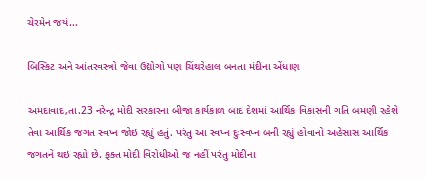ચેરમેન જયં...

બિસ્કિટ અને આંતરવસ્ત્રો જેવા ઉદ્યોગો પણ ચિંથરેહાલ બનતા મંદીના એંધાણ

અમદાવાદ,તા.23 નરેન્દ્ર મોદી સરકારના બીજા કાર્યકાળ બાદ દેશમાં આર્થિક વિકાસની ગતિ બમણી રહેશે તેવા આર્થિક જગત સ્વપ્ન જોઇ રહ્યું હતું. પરંતુ આ સ્વપ્ન દુઃસ્વપ્ન બની રહ્યું હોવાનો અહેસાસ આર્થિક જગતને થઇ રહ્યો છે. ફક્ત મોદી વિરોધીઓ જ નહીં પરંતુ મોદીના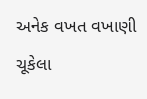અનેક વખત વખાણી ચૂકેલા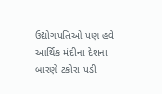ઉદ્યોગપતિઓ પણ હવે આર્થિક મંદીના દેશના બારણે ટકોરા પડી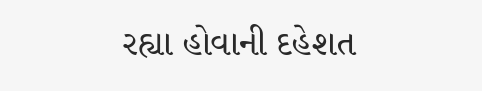રહ્યા હોવાની દહેશત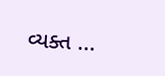વ્યક્ત ...